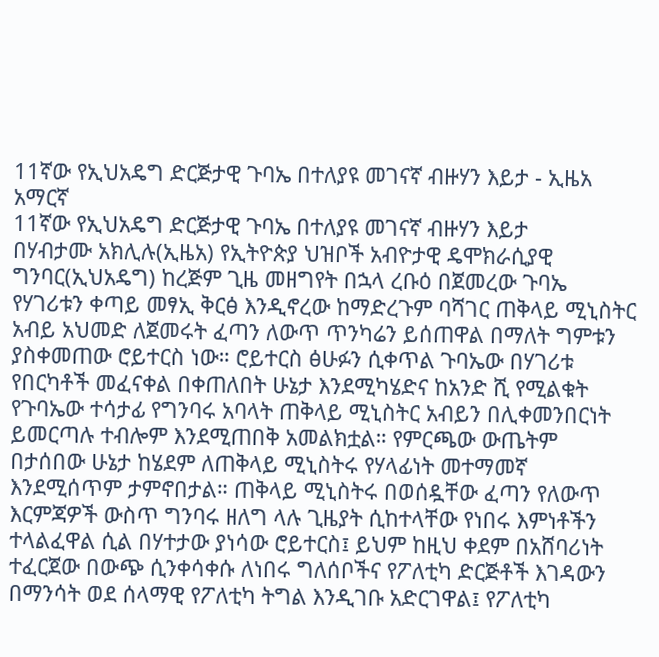11ኛው የኢህአዴግ ድርጅታዊ ጉባኤ በተለያዩ መገናኛ ብዙሃን እይታ - ኢዜአ አማርኛ
11ኛው የኢህአዴግ ድርጅታዊ ጉባኤ በተለያዩ መገናኛ ብዙሃን እይታ
በሃብታሙ አክሊሉ(ኢዜአ) የኢትዮጵያ ህዝቦች አብዮታዊ ዴሞክራሲያዊ ግንባር(ኢህአዴግ) ከረጅም ጊዜ መዘግየት በኋላ ረቡዕ በጀመረው ጉባኤ የሃገሪቱን ቀጣይ መፃኢ ቅርፅ እንዲኖረው ከማድረጉም ባሻገር ጠቅላይ ሚኒስትር አብይ አህመድ ለጀመሩት ፈጣን ለውጥ ጥንካሬን ይሰጠዋል በማለት ግምቱን ያስቀመጠው ሮይተርስ ነው። ሮይተርስ ፅሁፉን ሲቀጥል ጉባኤው በሃገሪቱ የበርካቶች መፈናቀል በቀጠለበት ሁኔታ እንደሚካሄድና ከአንድ ሺ የሚልቁት የጉባኤው ተሳታፊ የግንባሩ አባላት ጠቅላይ ሚኒስትር አብይን በሊቀመንበርነት ይመርጣሉ ተብሎም እንደሚጠበቅ አመልክቷል። የምርጫው ውጤትም በታሰበው ሁኔታ ከሄደም ለጠቅላይ ሚኒስትሩ የሃላፊነት መተማመኛ እንደሚሰጥም ታምኖበታል። ጠቅላይ ሚኒስትሩ በወሰዷቸው ፈጣን የለውጥ እርምጃዎች ውስጥ ግንባሩ ዘለግ ላሉ ጊዜያት ሲከተላቸው የነበሩ እምነቶችን ተላልፈዋል ሲል በሃተታው ያነሳው ሮይተርስ፤ ይህም ከዚህ ቀደም በአሸባሪነት ተፈርጀው በውጭ ሲንቀሳቀሱ ለነበሩ ግለሰቦችና የፖለቲካ ድርጅቶች እገዳውን በማንሳት ወደ ሰላማዊ የፖለቲካ ትግል እንዲገቡ አድርገዋል፤ የፖለቲካ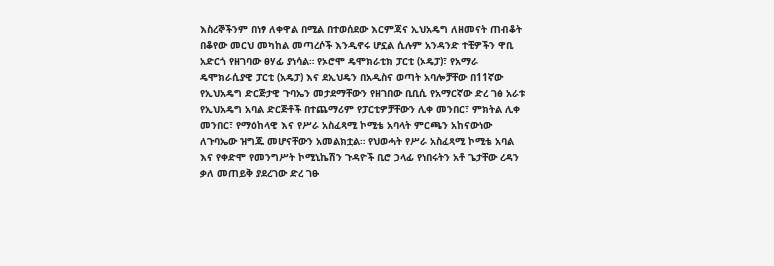እስረኞችንም በነፃ ለቀዋል በሚል በተወሰደው እርምጃና ኢህአዴግ ለዘመናት ጠብቆት በቆየው መርህ መካከል መጣረሶች እንዲኖሩ ሆኗል ሲሉም አንዳንድ ተቺዎችን ዋቢ አድርጎ የዘገባው ፀሃፊ ያነሳል። የኦሮሞ ዴሞክራቲክ ፓርቲ (ኦዴፓ)፣ የአማራ ዴሞክራሲያዊ ፓርቲ (አዴፓ) እና ደኢህዴን በአዲስና ወጣት አባሎቻቸው በ11ኛው የኢህአዴግ ድርጅታዊ ጉባኤን መታደማቸውን የዘገበው ቢቢሲ የአማርኛው ድረ ገፅ አራቱ የኢህአዴግ አባል ድርጅቶች በተጨማሪም የፓርቲዎቻቸውን ሊቀ መንበር፣ ምክትል ሊቀ መንበር፣ የማዕከላዊ እና የሥራ አስፈጻሚ ኮሚቴ አባላት ምርጫን አከናውነው ለጉባኤው ዝግጁ መሆናቸውን አመልክቷል። የህወሓት የሥራ አስፈጻሚ ኮሚቴ አባል እና የቀድሞ የመንግሥት ኮሚኒኬሽን ጉዳዮች ቢሮ ኃላፊ የነበሩትን አቶ ጌታቸው ረዳን ቃለ መጠይቅ ያደረገው ድረ ገፁ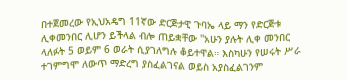በተጀመረው የኢህአዴግ 11ኛው ድርጅታዊ ጉባኤ ላይ ማን የድርጅቱ ሊቀመንበር ሊሆን ይችላል ብሎ ጠይቋቸው ''አሁን ያሉት ሊቀ መንበር ላለፉት 5 ወይም 6 ወራት ሲያገለግሉ ቆይተዋል። እስካሁን የሠሩት ሥራ ተገምግሞ ለውጥ ማድረግ ያስፈልገናል ወይስ አያስፈልገንም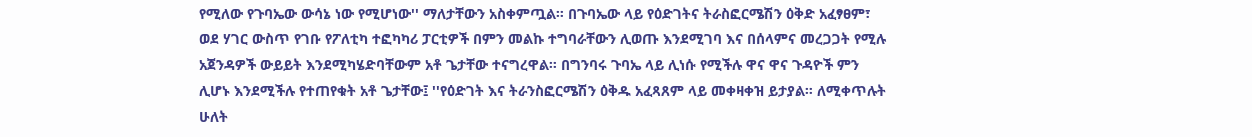የሚለው የጉባኤው ውሳኔ ነው የሚሆነው'' ማለታቸውን አስቀምጧል። በጉባኤው ላይ የዕድገትና ትራስፎርሜሽን ዕቅድ አፈፃፀም፣ ወደ ሃገር ውስጥ የገቡ የፖለቲካ ተፎካካሪ ፓርቲዎች በምን መልኩ ተግባራቸውን ሊወጡ እንደሚገባ እና በሰላምና መረጋጋት የሚሉ አጀንዳዎች ውይይት እንደሚካሄድባቸውም አቶ ጌታቸው ተናግረዋል። በግንባሩ ጉባኤ ላይ ሊነሱ የሚችሉ ዋና ዋና ጉዳዮች ምን ሊሆኑ እንደሚችሉ የተጠየቁት አቶ ጌታቸው፤ ''የዕድገት እና ትራንስፎርሜሽን ዕቅዱ አፈጻጸም ላይ መቀዛቀዝ ይታያል። ለሚቀጥሉት ሁለት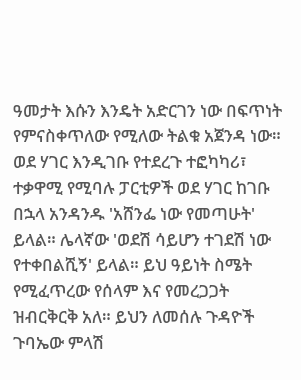ዓመታት እሱን እንዴት አድርገን ነው በፍጥነት የምናስቀጥለው የሚለው ትልቁ አጀንዳ ነው። ወደ ሃገር እንዲገቡ የተደረጉ ተፎካካሪ፣ ተቃዋሚ የሚባሉ ፓርቲዎች ወደ ሃገር ከገቡ በኋላ አንዳንዱ 'አሸንፌ ነው የመጣሁት' ይላል። ሌላኛው 'ወደሽ ሳይሆን ተገደሽ ነው የተቀበልሺኝ' ይላል። ይህ ዓይነት ስሜት የሚፈጥረው የሰላም እና የመረጋጋት ዝብርቅርቅ አለ። ይህን ለመሰሉ ጉዳዮች ጉባኤው ምላሽ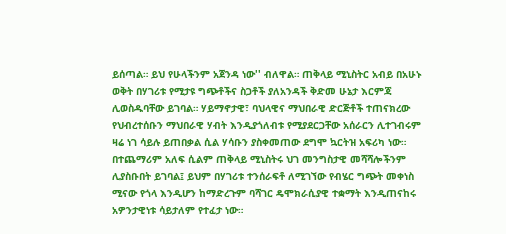ይሰጣል። ይህ የሁላችንም አጀንዳ ነው'' ብለዋል። ጠቅላይ ሚኒስትር አብይ በአሁኑ ወቅት በሃገሪቱ የሚታዩ ግጭቶችና ስጋቶች ያለአንዳች ቅድመ ሁኔታ እርምጃ ሊወስዱባቸው ይገባል። ሃይማኖታዊ፣ ባህላዊና ማህበራዊ ድርጅቶች ተጠናክረው የህብረተሰቡን ማህበራዊ ሃብት እንዲያጎለብቱ የሚያደርጋቸው አሰራርን ሊተገብሩም ዛሬ ነገ ሳይሉ ይጠበቃል ሲል ሃሳቡን ያስቀመጠው ደግሞ ኳርትዝ አፍሪካ ነው። በተጨማሪም አለፍ ሲልም ጠቅላይ ሚኒስትሩ ህገ መንግስታዊ መሻሻሎችንም ሊያስቡበት ይገባል፤ ይህም በሃገሪቱ ተንሰራፍቶ ለሚገኘው የብሄር ግጭት መቀነስ ሚናው የጎላ እንዲሆን ከማድረጉም ባሻገር ዴሞክራሲያዊ ተቋማት እንዲጠናከሩ አዎንታዊነቱ ሳይታለም የተፈታ ነው።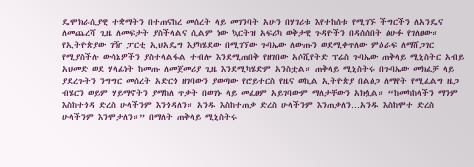ዴሞክራሲያዊ ተቋማትን በተጠናከረ መሰረት ላይ መገንባት አሁን በሃገሪቱ እየተከሰቱ የሚገኙ ችግርችን ለአንዴና ለመጨረሻ ጊዜ ለመፍታት ያስችላልና ሲልም ነው ኳርትዝ አፍሪካ ወቅታዊ ጉዳዮችን በዳሰሰበት ፅሁፉ የገለፀው። የኢትዮጵያው ገዥ ፓርቲ ኢህአዴግ እያካሄደው በሚገኘው ጉባኤው ለውጡን ወደሚቀጥለው ምዕራፍ ለማሸጋገር የሚያስችሉ ውሳኔዎችን ያስተላልፋል ተብሎ እንደሚጠበቅ የዘገበው አሶሺየትድ ፕሬስ ጉባኤው ጠቅላይ ሚኒስትር አብይ አህመድ ወደ ሃላፊነት ከመጡ ለመጀመሪያ ጊዜ እንደሚካሄድም አንስቷል። ጠቅላይ ሚኒስትሩ በጉባኤው መክፈቻ ላይ ያደረጉትን ንግግር መሰረት አድርጎ ዘገባውን ያወጣው የሮይተርስ የዜና ወኪል ኢትዮጵያ በልፅጋ ለማየት የሚፈልግ ዜጋ ብሄርን ወይም ሃይማኖትን ያማከለ ጥቃት በወገኑ ላይ መፈፀም አይገባውም ማለታቸውን አክሏል። “ከመካከላችን ማንም እስከተጎዳ ድረስ ሁላችንም እንጎዳለን። አንዱ እስከተጠቃ ድረስ ሁላችንም እንጠቃለን…አንዱ እስከሞተ ድረስ ሁላችንም እንሞታለን።” በማለት ጠቅላይ ሚኒስትሩ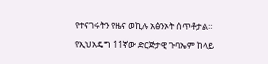የተናገሩትን የዜና ወኪሉ አፅንኦት ሰጥቶታል። የኢህአዴግ 11ኛው ድርጅታዊ ጉባኤም ከላይ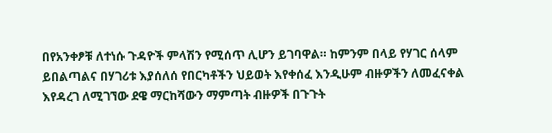በየአንቀፆቹ ለተነሱ ጉዳዮች ምላሽን የሚሰጥ ሊሆን ይገባዋል። ከምንም በላይ የሃገር ሰላም ይበልጣልና በሃገሪቱ እያሰለሰ የበርካቶችን ህይወት እየቀሰፈ እንዲሁም ብዙዎችን ለመፈናቀል እየዳረገ ለሚገኘው ደዌ ማርከሻውን ማምጣት ብዙዎች በጉጉት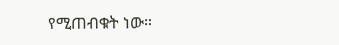የሚጠብቁት ነው።